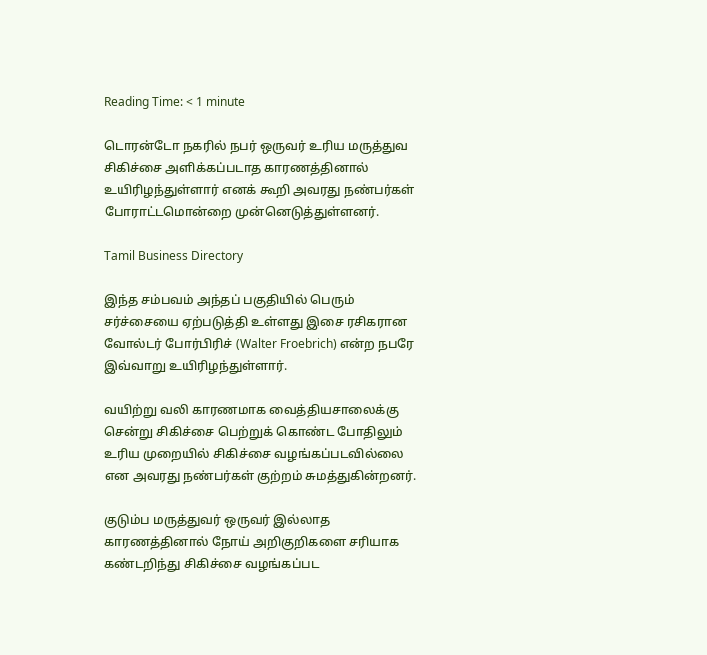Reading Time: < 1 minute

டொரன்டோ நகரில் நபர் ஒருவர் உரிய மருத்துவ சிகிச்சை அளிக்கப்படாத காரணத்தினால் உயிரிழந்துள்ளார் எனக் கூறி அவரது நண்பர்கள் போராட்டமொன்றை முன்னெடுத்துள்ளனர்.

Tamil Business Directory

இந்த சம்பவம் அந்தப் பகுதியில் பெரும் சர்ச்சையை ஏற்படுத்தி உள்ளது இசை ரசிகரான வோல்டர் போர்பிரிச் (Walter Froebrich) என்ற நபரே இவ்வாறு உயிரிழந்துள்ளார்.

வயிற்று வலி காரணமாக வைத்தியசாலைக்கு சென்று சிகிச்சை பெற்றுக் கொண்ட போதிலும் உரிய முறையில் சிகிச்சை வழங்கப்படவில்லை என அவரது நண்பர்கள் குற்றம் சுமத்துகின்றனர்.

குடும்ப மருத்துவர் ஒருவர் இல்லாத காரணத்தினால் நோய் அறிகுறிகளை சரியாக கண்டறிந்து சிகிச்சை வழங்கப்பட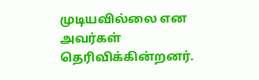முடியவில்லை என அவர்கள் தெரிவிக்கின்றனர்.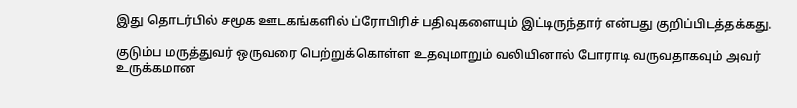இது தொடர்பில் சமூக ஊடகங்களில் ப்ரோபிரிச் பதிவுகளையும் இட்டிருந்தார் என்பது குறிப்பிடத்தக்கது.

குடும்ப மருத்துவர் ஒருவரை பெற்றுக்கொள்ள உதவுமாறும் வலியினால் போராடி வருவதாகவும் அவர் உருக்கமான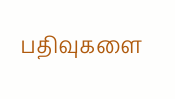பதிவுகளை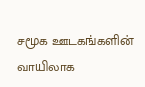சமூக ஊடகங்களின் வாயிலாக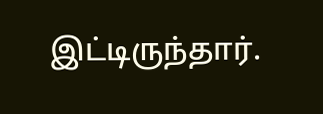இட்டிருந்தார்.